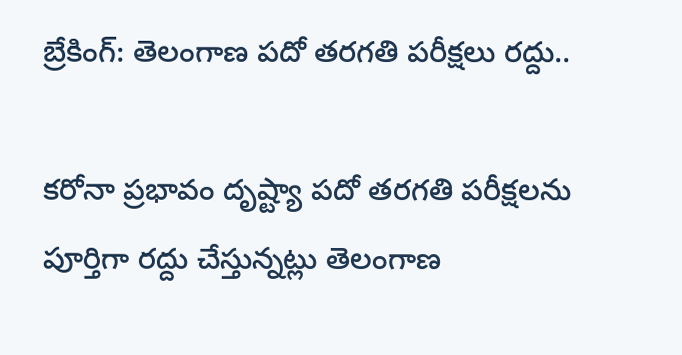బ్రేకింగ్: తెలంగాణ పదో తరగతి పరీక్షలు రద్దు..

కరోనా ప్రభావం దృష్ట్యా పదో తరగతి పరీక్షలను పూర్తిగా రద్దు చేస్తున్నట్లు తెలంగాణ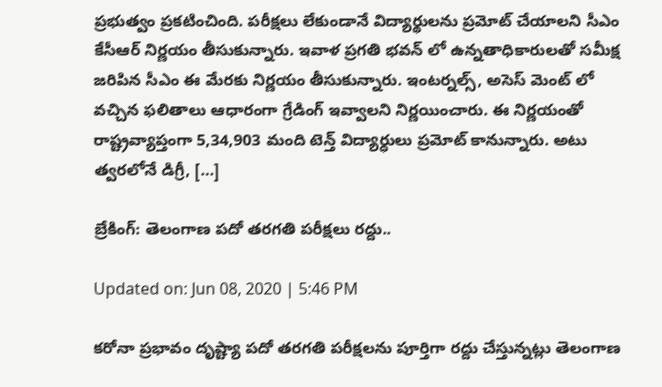ప్రభుత్వం ప్రకటించింది. పరీక్షలు లేకుండానే విద్యార్థులను ప్రమోట్ చేయాలని సీఎం కేసీఆర్ నిర్ణయం తీసుకున్నారు. ఇవాళ ప్రగతి భవన్ లో ఉన్నతాధికారులతో సమీక్ష జరిపిన సీఎం ఈ మేరకు నిర్ణయం తీసుకున్నారు. ఇంటర్నల్స్, అసెస్ మెంట్ లో వచ్చిన ఫలితాలు ఆధారంగా గ్రేడింగ్ ఇవ్వాలని నిర్ణయించారు. ఈ నిర్ణయంతో రాష్ట్రవ్యాప్తంగా 5,34,903 మంది టెన్త్ విద్యార్ధులు ప్రమోట్ కానున్నారు. అటు త్వరలోనే డిగ్రీ, […]

బ్రేకింగ్: తెలంగాణ పదో తరగతి పరీక్షలు రద్దు..

Updated on: Jun 08, 2020 | 5:46 PM

కరోనా ప్రభావం దృష్ట్యా పదో తరగతి పరీక్షలను పూర్తిగా రద్దు చేస్తున్నట్లు తెలంగాణ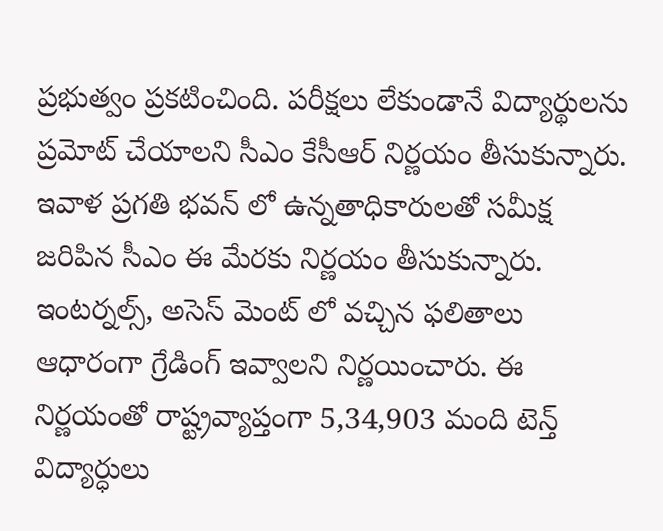ప్రభుత్వం ప్రకటించింది. పరీక్షలు లేకుండానే విద్యార్థులను ప్రమోట్ చేయాలని సీఎం కేసీఆర్ నిర్ణయం తీసుకున్నారు. ఇవాళ ప్రగతి భవన్ లో ఉన్నతాధికారులతో సమీక్ష జరిపిన సీఎం ఈ మేరకు నిర్ణయం తీసుకున్నారు. ఇంటర్నల్స్, అసెస్ మెంట్ లో వచ్చిన ఫలితాలు ఆధారంగా గ్రేడింగ్ ఇవ్వాలని నిర్ణయించారు. ఈ నిర్ణయంతో రాష్ట్రవ్యాప్తంగా 5,34,903 మంది టెన్త్ విద్యార్ధులు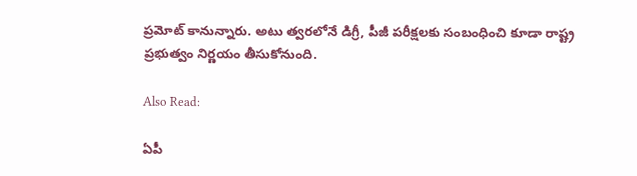ప్రమోట్ కానున్నారు. అటు త్వరలోనే డిగ్రీ, పీజీ పరీక్షలకు సంబంధించి కూడా రాష్ట్ర ప్రభుత్వం నిర్ణయం తీసుకోనుంది.

Also Read:

ఏపీ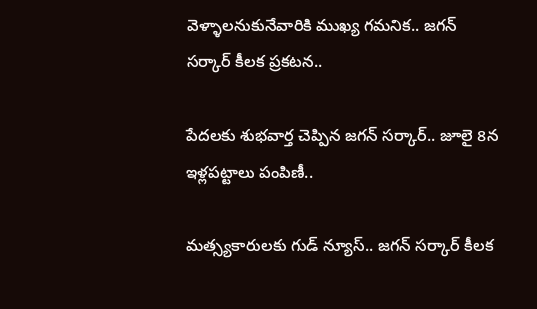వెళ్ళాలనుకునేవారికి ముఖ్య గమనిక.. జగన్ సర్కార్ కీలక ప్రకటన..

పేదలకు శుభవార్త చెప్పిన జగన్ సర్కార్.. జూలై 8న ఇళ్లపట్టాలు పంపిణీ..

మత్స్యకారులకు గుడ్ న్యూస్.. జగన్ సర్కార్ కీలక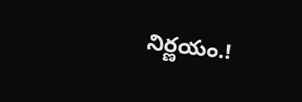నిర్ణయం.!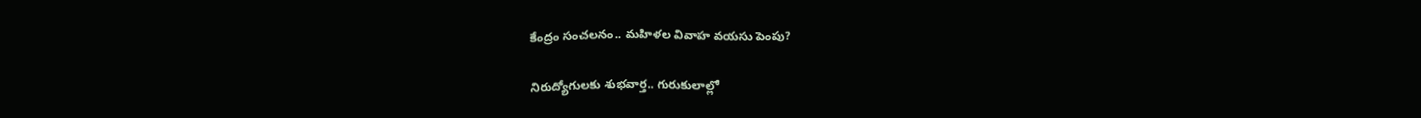కేంద్రం సంచలనం.. మహిళల వివాహ వయసు పెంపు?

నిరుద్యోగులకు శుభవార్త.. గురుకులాల్లో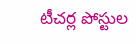టీచర్ల పోస్టుల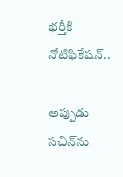భర్తీకి నోటిఫికేషన్..

అప్పుడు సచిన్‌ను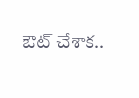ఔట్ చేశాక..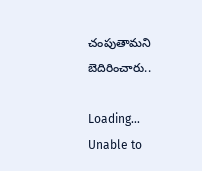చంపుతామని బెదిరించారు..

Loading...
Unable to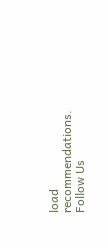load recommendations.
Follow Us